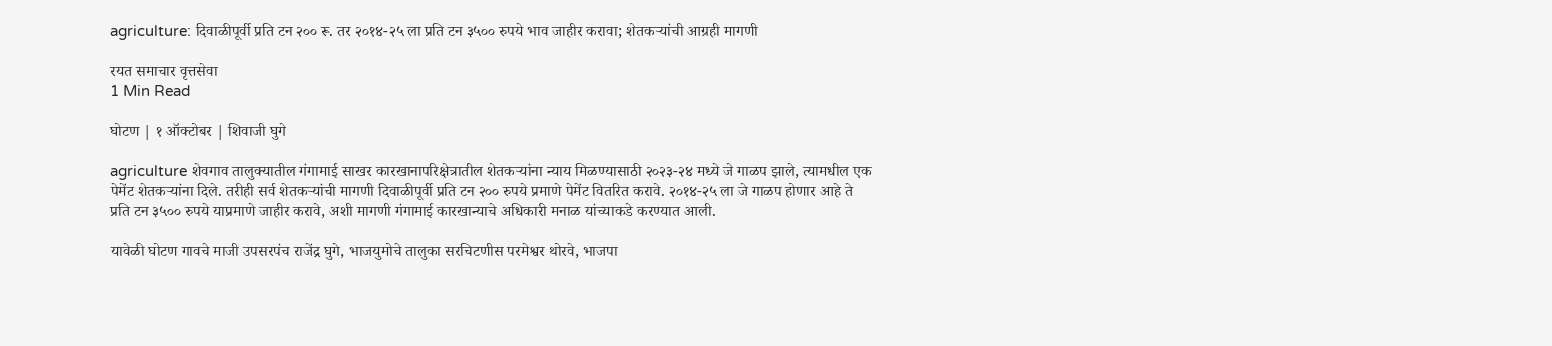agriculture: दिवाळीपूर्वी प्रति टन २०० रू. तर २०१४-२५ ला प्रति टन ३५०० रुपये भाव जाहीर करावा; शेतकऱ्यांची आग्रही मागणी

रयत समाचार वृत्तसेवा
1 Min Read

घोटण | १ ऑक्टोबर | शिवाजी घुगे

agriculture शेवगाव तालुक्यातील गंगामाई साखर कारखानापरिक्षेत्रातील शेतकऱ्यांना न्याय मिळण्यासाठी २०२३-२४ मध्ये जे गाळप झाले, त्यामधील एक पेमेंट शेतकऱ्यांना दिले. तरीही सर्व शेतकऱ्यांची मागणी दिवाळीपूर्वी प्रति टन २०० रुपये प्रमाणे पेमेंट वितरित करावे. २०१४-२५ ला जे गाळप होणार आहे ते प्रति टन ३५०० रुपये याप्रमाणे जाहीर करावे, अशी मागणी गंगामाई कारखान्याचे अधिकारी मनाळ यांच्याकडे करण्यात आली.

यावेळी घोटण गावचे माजी उपसरपंच राजेंद्र घुगे, भाजयुमोचे तालुका सरचिटणीस परमेश्वर थोरवे, भाजपा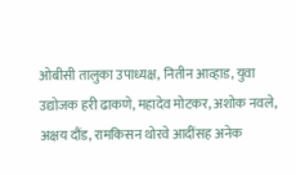ओबीसी तालुका उपाध्यक्ष, नितीन आव्हाड, युवा उद्योजक हरी ढाकणे, महादेव मोटकर, अशोक नवले, अक्षय दौंड, रामकिसन थोरवे आदींसह अनेक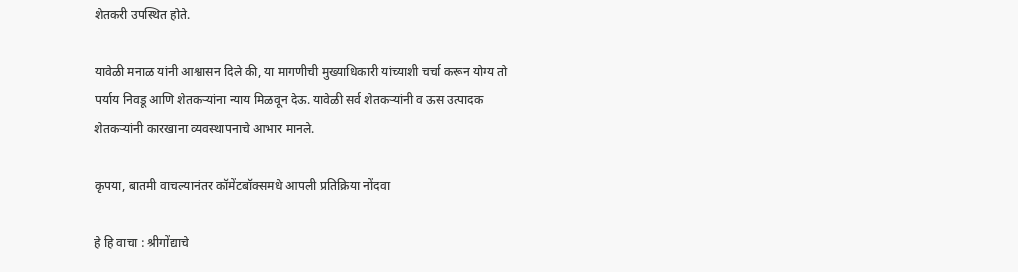शेतकरी उपस्थित होते.

यावेळी मनाळ यांनी आश्वासन दिले की, या मागणीची मुख्याधिकारी यांच्याशी चर्चा करून योग्य तो पर्याय निवडू आणि शेतकऱ्यांना न्याय मिळवून देऊ. यावेळी सर्व शेतकऱ्यांनी व ऊस उत्पादक शेतकऱ्यांनी कारखाना व्यवस्थापनाचे आभार मानले.

कृपया, बातमी वाचल्यानंतर कॉमेंटबॉक्समधे आपली प्रतिक्रिया नोंदवा

हे हि वाचा : श्रीगोंद्याचे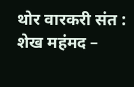थोर वारकरी संत : शेख महंमद –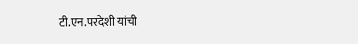टी.एन.परदेशी यांची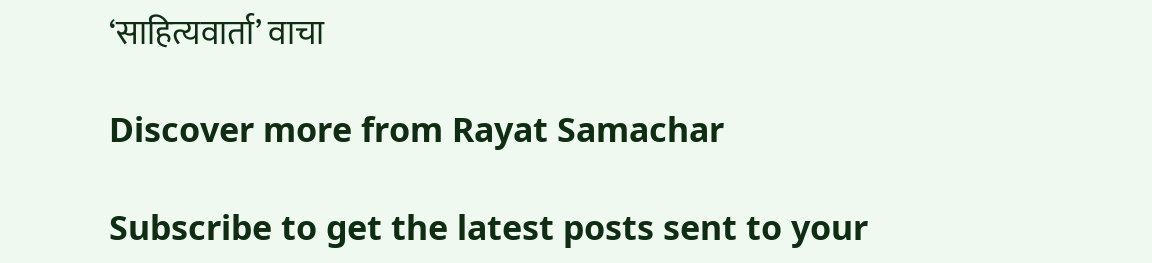‘साहित्यवार्ता’ वाचा

Discover more from Rayat Samachar

Subscribe to get the latest posts sent to your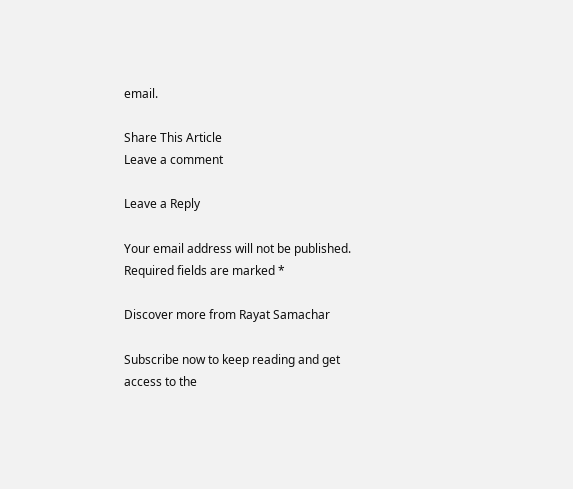email.

Share This Article
Leave a comment

Leave a Reply

Your email address will not be published. Required fields are marked *

Discover more from Rayat Samachar

Subscribe now to keep reading and get access to the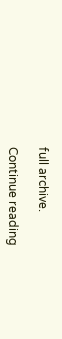full archive.

Continue reading